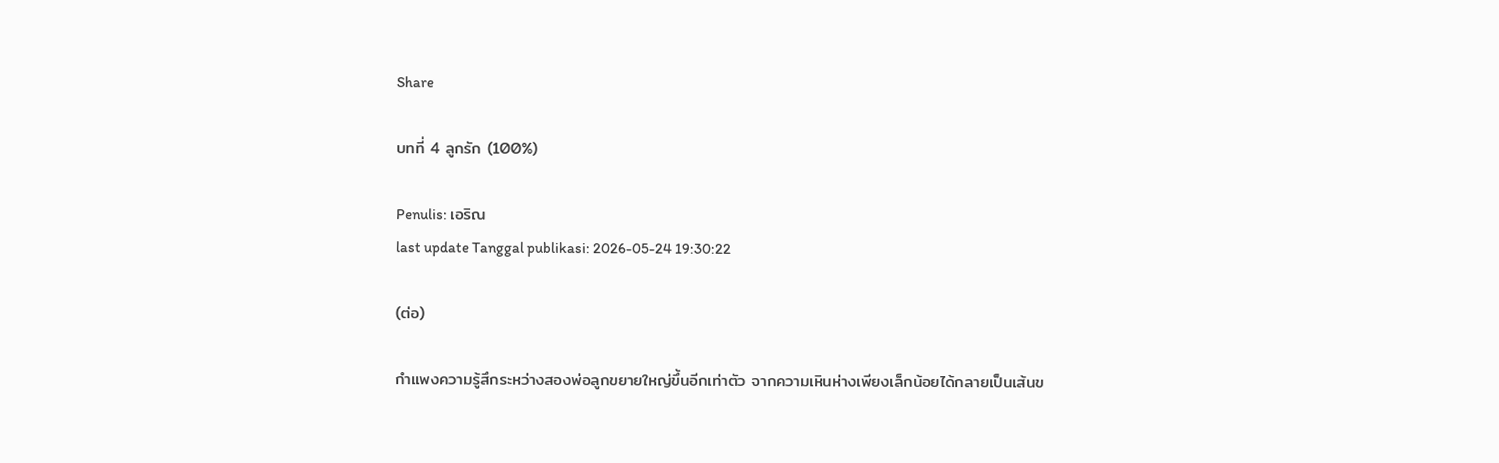Share

บทที่ 4 ลูกรัก (100%)

Penulis: เอริณ
last update Tanggal publikasi: 2026-05-24 19:30:22

(ต่อ)

กำแพงความรู้สึกระหว่างสองพ่อลูกขยายใหญ่ขึ้นอีกเท่าตัว จากความเหินห่างเพียงเล็กน้อยได้กลายเป็นเส้นข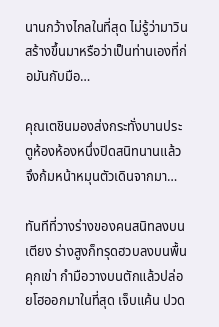นานกว้างไกลในที่สุด ไม่รู้ว่ามาวินสร้างขึ้นมาหรือว่าเป็นท่านเองที่ก่อมันกับมือ…

คุณเตชินมองส่งกระทั่งบานประตูห้องห้องหนึ่งปิดสนิทนานแล้ว จึงก้มหน้าหมุนตัวเดินจากมา…

ทันทีที่วางร่างของคนสนิทลงบนเตียง ร่างสูงก็ทรุดฮวบลงบนพื้น คุกเข่า กำมือวางบนตักแล้วปล่อยโฮออกมาในที่สุด เจ็บแค้น ปวด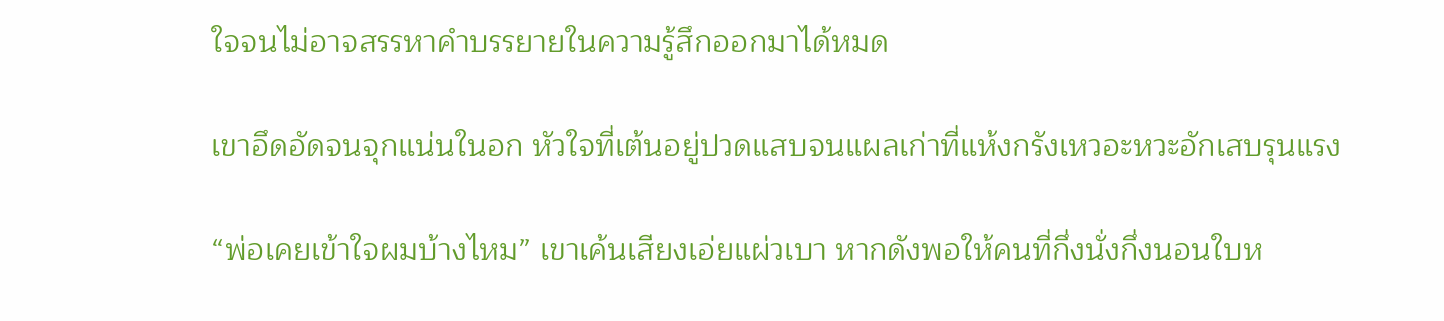ใจจนไม่อาจสรรหาคำบรรยายในความรู้สึกออกมาได้หมด

เขาอึดอัดจนจุกแน่นในอก หัวใจที่เต้นอยู่ปวดแสบจนแผลเก่าที่แห้งกรังเหวอะหวะอักเสบรุนแรง

“พ่อเคยเข้าใจผมบ้างไหม” เขาเค้นเสียงเอ่ยแผ่วเบา หากดังพอให้คนที่กึ่งนั่งกึ่งนอนใบห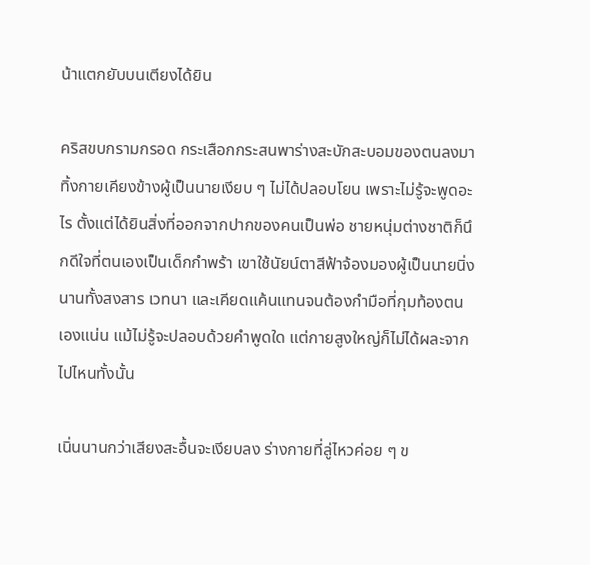น้าแตกยับบนเตียงได้ยิน

คริสขบกรามกรอด กระเสือกกระสนพาร่างสะบักสะบอมของตนลงมาทิ้งกายเคียงข้างผู้เป็นนายเงียบ ๆ ไม่ได้ปลอบโยน เพราะไม่รู้จะพูดอะไร ตั้งแต่ได้ยินสิ่งที่ออกจากปากของคนเป็นพ่อ ชายหนุ่มต่างชาติก็นึกดีใจที่ตนเองเป็นเด็กกำพร้า เขาใช้นัยน์ตาสีฟ้าจ้องมองผู้เป็นนายนิ่งนานทั้งสงสาร เวทนา และเคียดแค้นแทนจนต้องกำมือที่กุมท้องตนเองแน่น แม้ไม่รู้จะปลอบด้วยคำพูดใด แต่กายสูงใหญ่ก็ไม่ได้ผละจากไปไหนทั้งนั้น

เนิ่นนานกว่าเสียงสะอื้นจะเงียบลง ร่างกายที่ลู่ไหวค่อย ๆ ข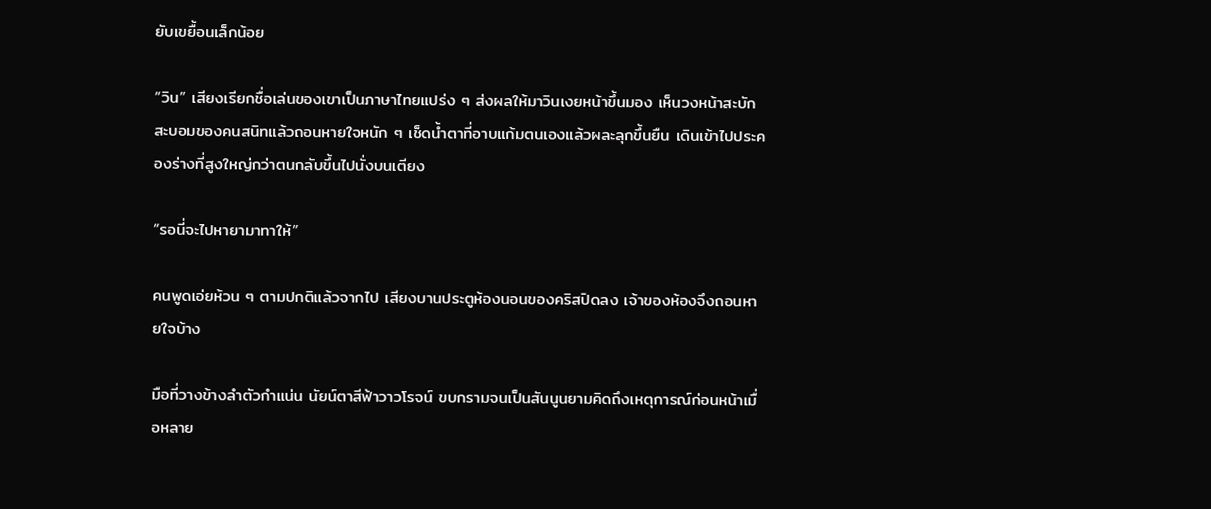ยับเขยื้อนเล็กน้อย

“วิน” เสียงเรียกชื่อเล่นของเขาเป็นภาษาไทยแปร่ง ๆ ส่งผลให้มาวินเงยหน้าขึ้นมอง เห็นวงหน้าสะบักสะบอมของคนสนิทแล้วถอนหายใจหนัก ๆ เช็ดน้ำตาที่อาบแก้มตนเองแล้วผละลุกขึ้นยืน เดินเข้าไปประคองร่างที่สูงใหญ่กว่าตนกลับขึ้นไปนั่งบนเตียง

“รอนี่จะไปหายามาทาให้”

คนพูดเอ่ยห้วน ๆ ตามปกติแล้วจากไป เสียงบานประตูห้องนอนของคริสปิดลง เจ้าของห้องจึงถอนหายใจบ้าง

มือที่วางข้างลำตัวกำแน่น นัยน์ตาสีฟ้าวาวโรจน์ ขบกรามจนเป็นสันนูนยามคิดถึงเหตุการณ์ก่อนหน้าเมื่อหลาย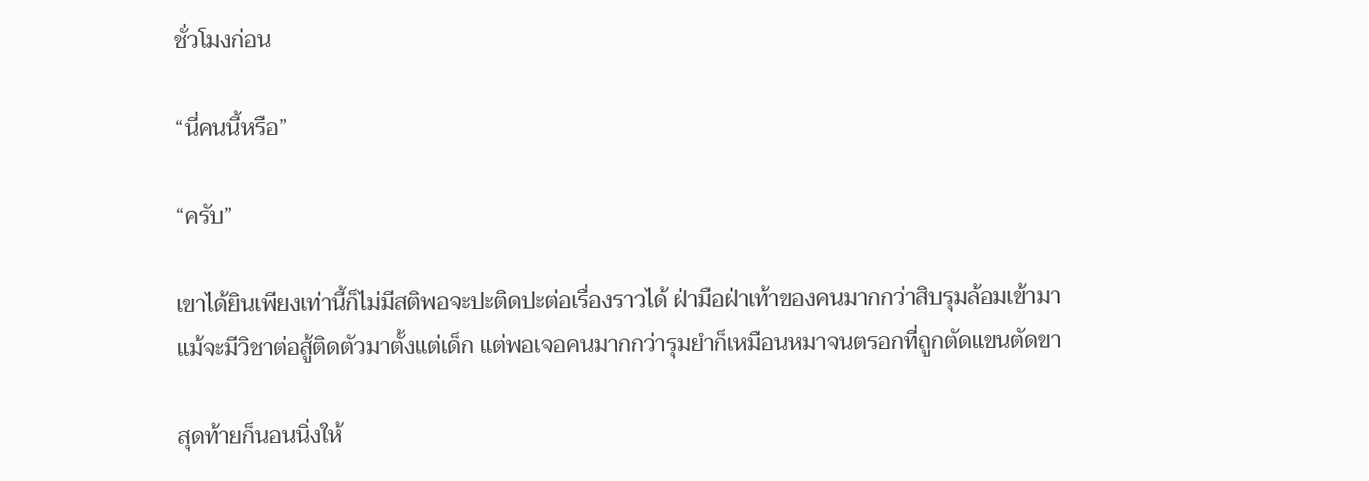ชั่วโมงก่อน

“นี่คนนี้หรือ”

“ครับ”

เขาได้ยินเพียงเท่านี้ก็ไม่มีสติพอจะปะติดปะต่อเรื่องราวได้ ฝ่ามือฝ่าเท้าของคนมากกว่าสิบรุมล้อมเข้ามา แม้จะมีวิชาต่อสู้ติดตัวมาตั้งแต่เด็ก แต่พอเจอคนมากกว่ารุมยำก็เหมือนหมาจนตรอกที่ถูกตัดแขนตัดขา

สุดท้ายก็นอนนิ่งให้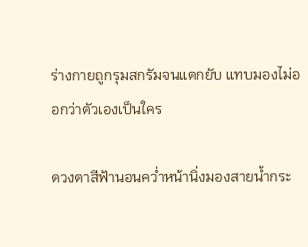ร่างกายถูกรุมสกรัมจนแตกยับ แทบมองไม่ออกว่าตัวเองเป็นใคร

ดวงตาสีฟ้านอนคว่ำหน้านิ่งมองสายน้ำกระ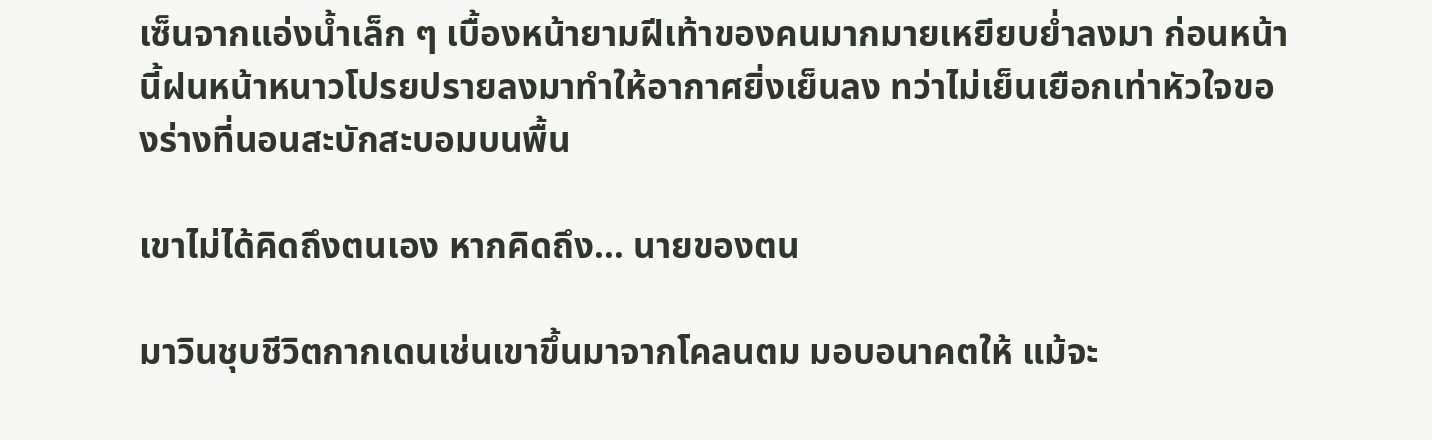เซ็นจากแอ่งน้ำเล็ก ๆ เบื้องหน้ายามฝีเท้าของคนมากมายเหยียบย่ำลงมา ก่อนหน้านี้ฝนหน้าหนาวโปรยปรายลงมาทำให้อากาศยิ่งเย็นลง ทว่าไม่เย็นเยือกเท่าหัวใจของร่างที่นอนสะบักสะบอมบนพื้น

เขาไม่ได้คิดถึงตนเอง หากคิดถึง… นายของตน

มาวินชุบชีวิตกากเดนเช่นเขาขึ้นมาจากโคลนตม มอบอนาคตให้ แม้จะ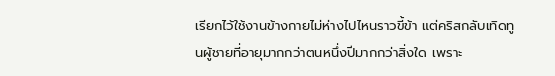เรียกไว้ใช้งานข้างกายไม่ห่างไปไหนราวขี้ข้า แต่คริสกลับเทิดทูนผู้ชายที่อายุมากกว่าตนหนึ่งปีมากกว่าสิ่งใด เพราะ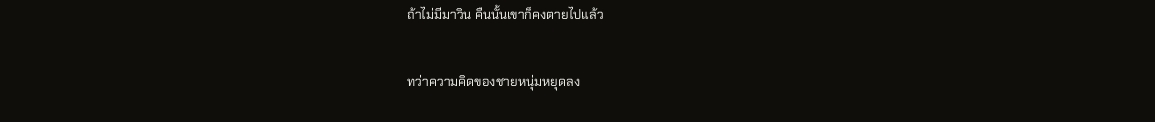ถ้าไม่มีมาวิน คืนนั้นเขาก็คงตายไปแล้ว

ทว่าความคิดของชายหนุ่มหยุดลง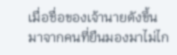เมื่อชื่อของเจ้านายดังขึ้นมาจากคนที่ยืนมองมาไม่ไก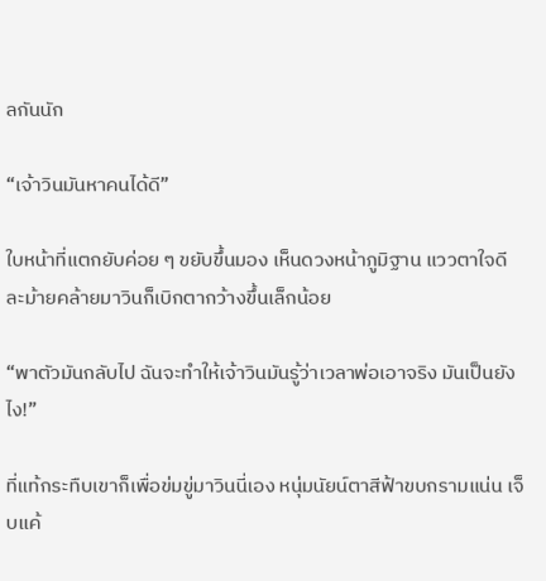ลกันนัก

“เจ้าวินมันหาคนได้ดี”

ใบหน้าที่แตกยับค่อย ๆ ขยับขึ้นมอง เห็นดวงหน้าภูมิฐาน แววตาใจดี ละม้ายคล้ายมาวินก็เบิกตากว้างขึ้นเล็กน้อย

“พาตัวมันกลับไป ฉันจะทำให้เจ้าวินมันรู้ว่าเวลาพ่อเอาจริง มันเป็นยังไง!”

ที่แท้กระทืบเขาก็เพื่อข่มขู่มาวินนี่เอง หนุ่มนัยน์ตาสีฟ้าขบกรามแน่น เจ็บแค้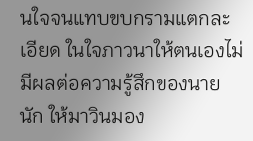นใจจนแทบขบกรามแตกละเอียด ในใจภาวนาให้ตนเองไม่มีผลต่อความรู้สึกของนายนัก ให้มาวินมอง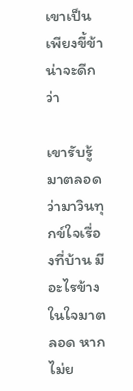เขาเป็นเพียงขี้ข้าน่าจะดีกว่า

เขารับรู้มาตลอดว่ามาวินทุกข์ใจเรื่องที่บ้าน มีอะไรข้างในใจมาตลอด หากไม่ย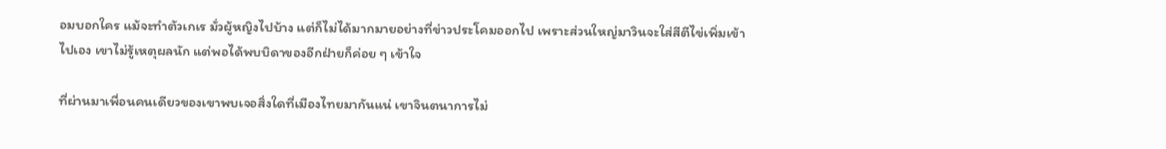อมบอกใคร แม้จะทำตัวเกเร มั่วผู้หญิงไปบ้าง แต่ก็ไม่ได้มากมายอย่างที่ข่าวประโคมออกไป เพราะส่วนใหญ่มาวินจะใส่สีตีไข่เพิ่มเข้าไปเอง เขาไม่รู้เหตุผลนัก แต่พอได้พบบิดาของอีกฝ่ายก็ค่อย ๆ เข้าใจ

ที่ผ่านมาเพื่อนคนเดียวของเขาพบเจอสิ่งใดที่เมืองไทยมากันแน่ เขาจินตนาการไม่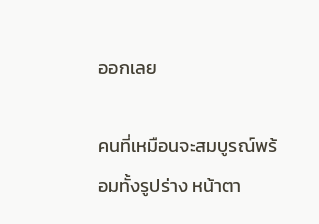ออกเลย

คนที่เหมือนจะสมบูรณ์พร้อมทั้งรูปร่าง หน้าตา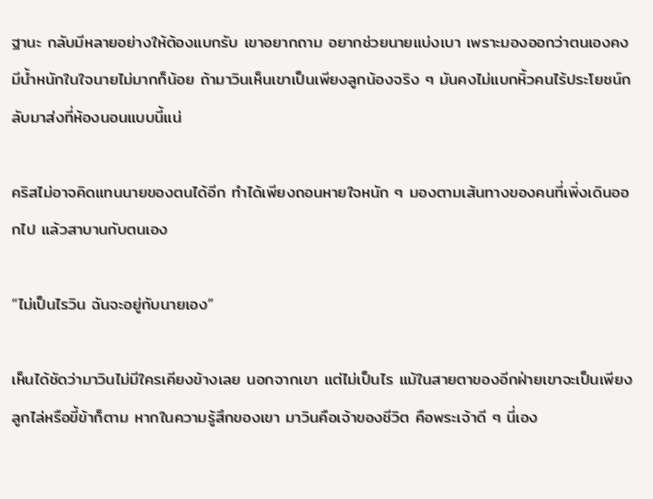ฐานะ กลับมีหลายอย่างให้ต้องแบกรับ เขาอยากถาม อยากช่วยนายแบ่งเบา เพราะมองออกว่าตนเองคงมีน้ำหนักในใจนายไม่มากก็น้อย ถ้ามาวินเห็นเขาเป็นเพียงลูกน้องจริง ๆ มันคงไม่แบกหิ้วคนไร้ประโยชน์กลับมาส่งที่ห้องนอนแบบนี้แน่

คริสไม่อาจคิดแทนนายของตนได้อีก ทำได้เพียงถอนหายใจหนัก ๆ มองตามเส้นทางของคนที่เพิ่งเดินออกไป แล้วสาบานกับตนเอง

“ไม่เป็นไรวิน ฉันจะอยู่กับนายเอง”

เห็นได้ชัดว่ามาวินไม่มีใครเคียงข้างเลย นอกจากเขา แต่ไม่เป็นไร แม้ในสายตาของอีกฝ่ายเขาจะเป็นเพียงลูกไล่หรือขี้ข้าก็ตาม หากในความรู้สึกของเขา มาวินคือเจ้าของชีวิต คือพระเจ้าดี ๆ นี่เอง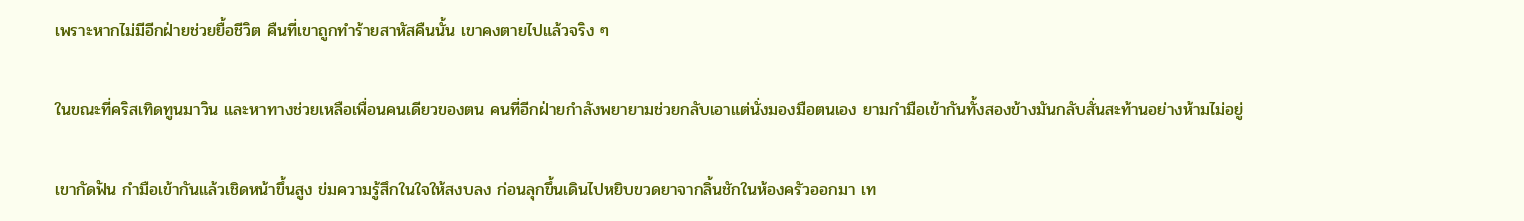เพราะหากไม่มีอีกฝ่ายช่วยยื้อชีวิต คืนที่เขาถูกทำร้ายสาหัสคืนนั้น เขาคงตายไปแล้วจริง ๆ

ในขณะที่คริสเทิดทูนมาวิน และหาทางช่วยเหลือเพื่อนคนเดียวของตน คนที่อีกฝ่ายกำลังพยายามช่วยกลับเอาแต่นั่งมองมือตนเอง ยามกำมือเข้ากันทั้งสองข้างมันกลับสั่นสะท้านอย่างห้ามไม่อยู่

เขากัดฟัน กำมือเข้ากันแล้วเชิดหน้าขึ้นสูง ข่มความรู้สึกในใจให้สงบลง ก่อนลุกขึ้นเดินไปหยิบขวดยาจากลิ้นชักในห้องครัวออกมา เท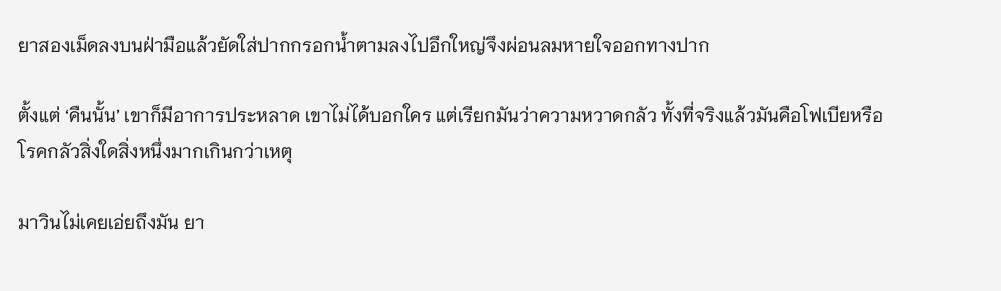ยาสองเม็ดลงบนฝ่ามือแล้วยัดใส่ปากกรอกน้ำตามลงไปอึกใหญ่จึงผ่อนลมหายใจออกทางปาก

ตั้งแต่ ‘คืนนั้น’ เขาก็มีอาการประหลาด เขาไม่ได้บอกใคร แต่เรียกมันว่าความหวาดกลัว ทั้งที่จริงแล้วมันคือโฟเบียหรือโรคกลัวสิ่งใดสิ่งหนึ่งมากเกินกว่าเหตุ

มาวินไม่เคยเอ่ยถึงมัน ยา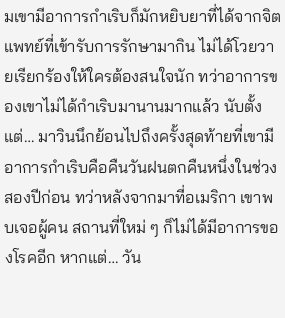มเขามีอาการกำเริบก็มักหยิบยาที่ได้จากจิตแพทย์ที่เข้ารับการรักษามากิน ไม่ได้โวยวายเรียกร้องให้ใครต้องสนใจนัก ทว่าอาการของเขาไม่ได้กำเริบมานานมากแล้ว นับตั้งแต่… มาวินนึกย้อนไปถึงครั้งสุดท้ายที่เขามีอาการกำเริบคือคืนวันฝนตกคืนหนึ่งในช่วงสองปีก่อน ทว่าหลังจากมาที่อเมริกา เขาพบเจอผู้คน สถานที่ใหม่ ๆ ก็ไม่ได้มีอาการของโรคอีก หากแต่… วัน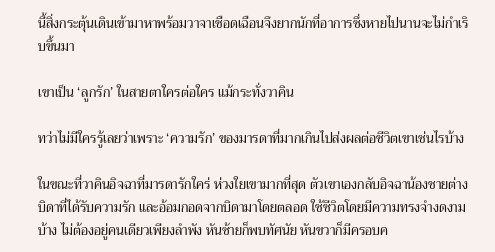นี้สิ่งกระตุ้นเดินเข้ามาหาพร้อมวาจาเชือดเฉือนจึงยากนักที่อาการซึ่งหายไปนานจะไม่กำเริบขึ้นมา

เขาเป็น ‘ลูกรัก’ ในสายตาใครต่อใคร แม้กระทั่งวาคิน

ทว่าไม่มีใครรู้เลยว่าเพราะ ‘ความรัก’ ของมารดาที่มากเกินไปส่งผลต่อชีวิตเขาเช่นไรบ้าง

ในขณะที่วาคินอิจฉาที่มารดารักใคร่ ห่วงใยเขามากที่สุด ตัวเขาเองกลับอิจฉาน้องชายต่างบิดาที่ได้รับความรัก และอ้อมกอดจากบิดามาโดยตลอด ใช้ชีวิตโดยมีความทรงจำงดงามบ้าง ไม่ต้องอยู่คนเดียวเพียงลำพัง หันซ้ายก็พบทัศนัย หันขวาก็มีครอบค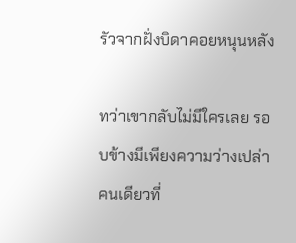รัวจากฝั่งบิดาคอยหนุนหลัง

ทว่าเขากลับไม่มีใครเลย รอบข้างมีเพียงความว่างเปล่า คนเดียวที่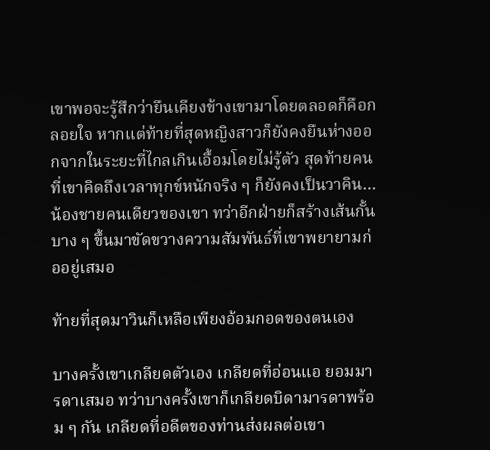เขาพอจะรู้สึกว่ายืนเคียงข้างเขามาโดยตลอดก็คือกลอยใจ หากแต่ท้ายที่สุดหญิงสาวก็ยังคงยืนห่างออกจากในระยะที่ไกลเกินเอื้อมโดยไม่รู้ตัว สุดท้ายคนที่เขาคิดถึงเวลาทุกข์หนักจริง ๆ ก็ยังคงเป็นวาคิน… น้องชายคนเดียวของเขา ทว่าอีกฝ่ายก็สร้างเส้นกั้นบาง ๆ ขึ้นมาขัดขวางความสัมพันธ์ที่เขาพยายามก่ออยู่เสมอ

ท้ายที่สุดมาวินก็เหลือเพียงอ้อมกอดของตนเอง

บางครั้งเขาเกลียดตัวเอง เกลียดที่อ่อนแอ ยอมมารดาเสมอ ทว่าบางครั้งเขาก็เกลียดบิดามารดาพร้อม ๆ กัน เกลียดที่อดีตของท่านส่งผลต่อเขา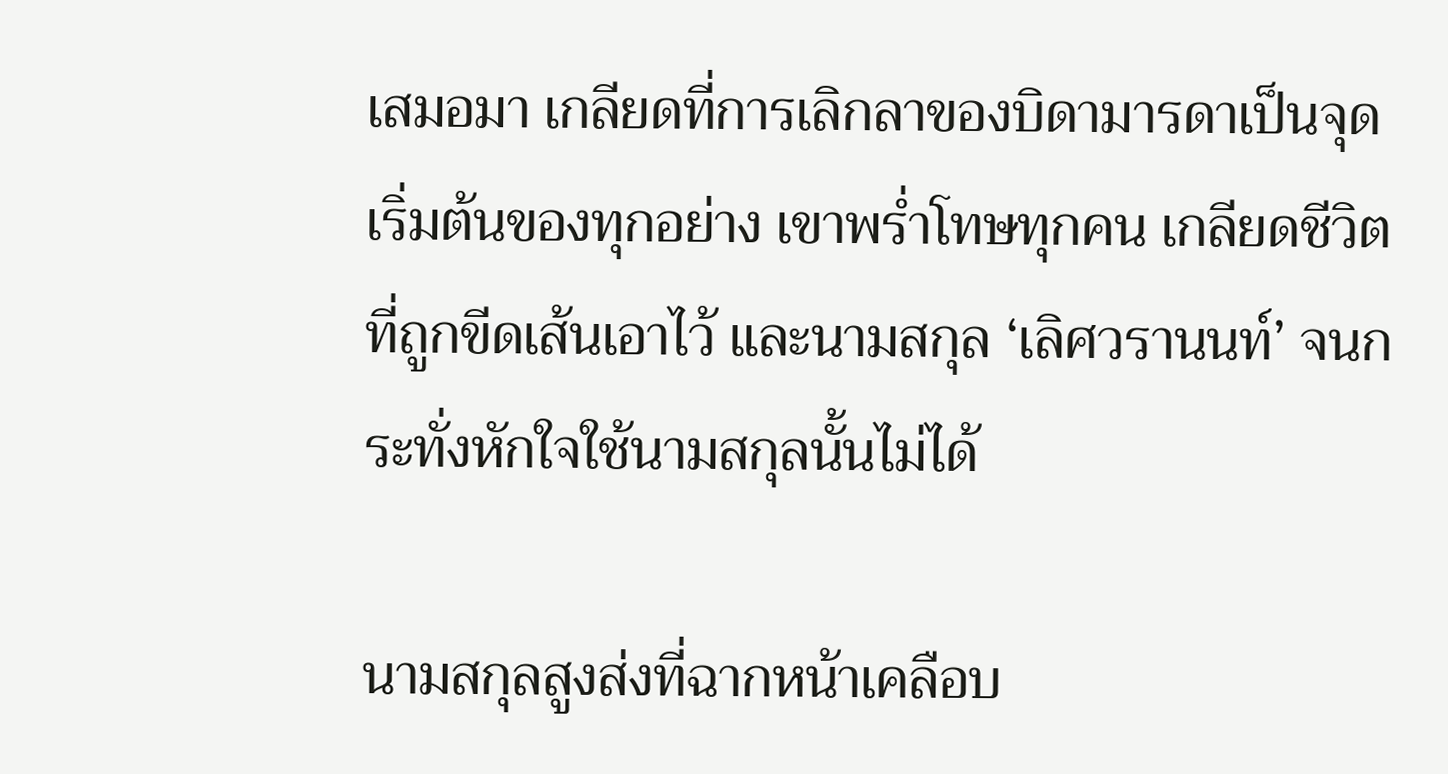เสมอมา เกลียดที่การเลิกลาของบิดามารดาเป็นจุดเริ่มต้นของทุกอย่าง เขาพร่ำโทษทุกคน เกลียดชีวิตที่ถูกขีดเส้นเอาไว้ และนามสกุล ‘เลิศวรานนท์’ จนกระทั่งหักใจใช้นามสกุลนั้นไม่ได้

นามสกุลสูงส่งที่ฉากหน้าเคลือบ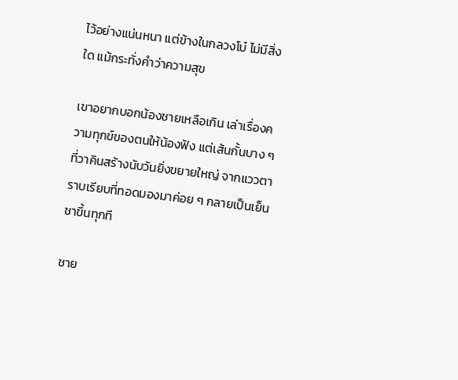ไว้อย่างแน่นหนา แต่ข้างในกลวงโบ๋ ไม่มีสิ่งใด แม้กระทั่งคำว่าความสุข

เขาอยากบอกน้องชายเหลือเกิน เล่าเรื่องความทุกข์ของตนให้น้องฟัง แต่เส้นกั้นบาง ๆ ที่วาคินสร้างนับวันยิ่งขยายใหญ่ จากแววตาราบเรียบที่ทอดมองมาค่อย ๆ กลายเป็นเย็นชาขึ้นทุกที

ชาย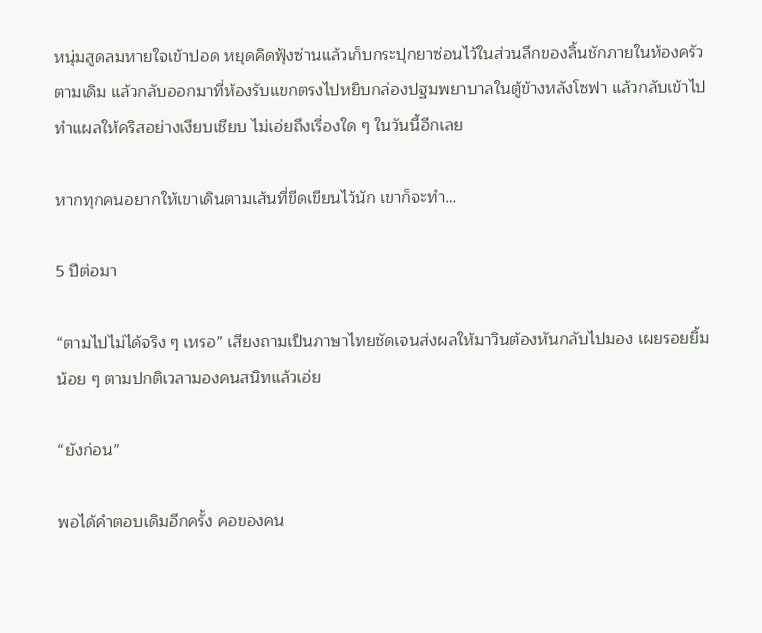หนุ่มสูดลมหายใจเข้าปอด หยุดคิดฟุ้งซ่านแล้วเก็บกระปุกยาซ่อนไว้ในส่วนลึกของลิ้นชักภายในห้องครัวตามเดิม แล้วกลับออกมาที่ห้องรับแขกตรงไปหยิบกล่องปฐมพยาบาลในตู้ข้างหลังโซฟา แล้วกลับเข้าไปทำแผลให้คริสอย่างเงียบเชียบ ไม่เอ่ยถึงเรื่องใด ๆ ในวันนี้อีกเลย

หากทุกคนอยากให้เขาเดินตามเส้นที่ขีดเขียนไว้นัก เขาก็จะทำ…

5 ปีต่อมา

“ตามไปไม่ได้จริง ๆ เหรอ” เสียงถามเป็นภาษาไทยชัดเจนส่งผลให้มาวินต้องหันกลับไปมอง เผยรอยยิ้มน้อย ๆ ตามปกติเวลามองคนสนิทแล้วเอ่ย

“ยังก่อน”

พอได้คำตอบเดิมอีกครั้ง คอของคน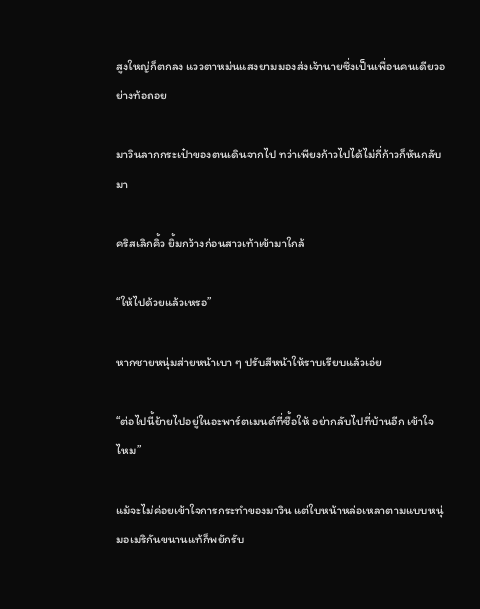สูงใหญ่ก็ตกลง แววตาหม่นแสงยามมองส่งเจ้านายซึ่งเป็นเพื่อนคนเดียวอย่างท้อถอย

มาวินลากกระเป๋าของตนเดินจากไป ทว่าเพียงก้าวไปได้ไม่กี่ก้าวก็หันกลับมา

คริสเลิกคิ้ว ยิ้มกว้างก่อนสาวเท้าเข้ามาใกล้

“ให้ไปด้วยแล้วเหรอ”

หากชายหนุ่มส่ายหน้าเบา ๆ ปรับสีหน้าให้ราบเรียบแล้วเอ่ย

“ต่อไปนี้ย้ายไปอยู่ในอะพาร์ตเมนต์ที่ซื้อให้ อย่ากลับไปที่บ้านอีก เข้าใจไหม”

แม้จะไม่ค่อยเข้าใจการกระทำของมาวิน แต่ใบหน้าหล่อเหลาตามแบบหนุ่มอเมริกันขนานแท้ก็พยักรับ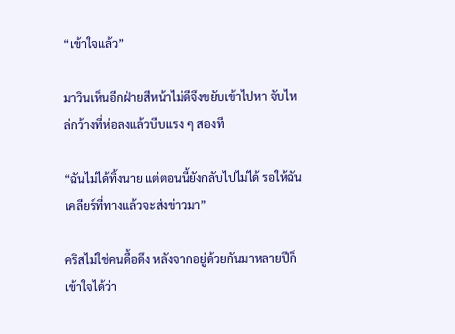“เข้าใจแล้ว”

มาวินเห็นอีกฝ่ายสีหน้าไม่ดีจึงขยับเข้าไปหา จับไหล่กว้างที่ห่อลงแล้วบีบแรง ๆ สองที

“ฉันไม่ได้ทิ้งนาย แต่ตอนนี้ยังกลับไปไม่ได้ รอให้ฉันเคลียร์ที่ทางแล้วจะส่งข่าวมา”

คริสไม่ใช่คนดื้อดึง หลังจากอยู่ด้วยกันมาหลายปีก็เข้าใจได้ว่า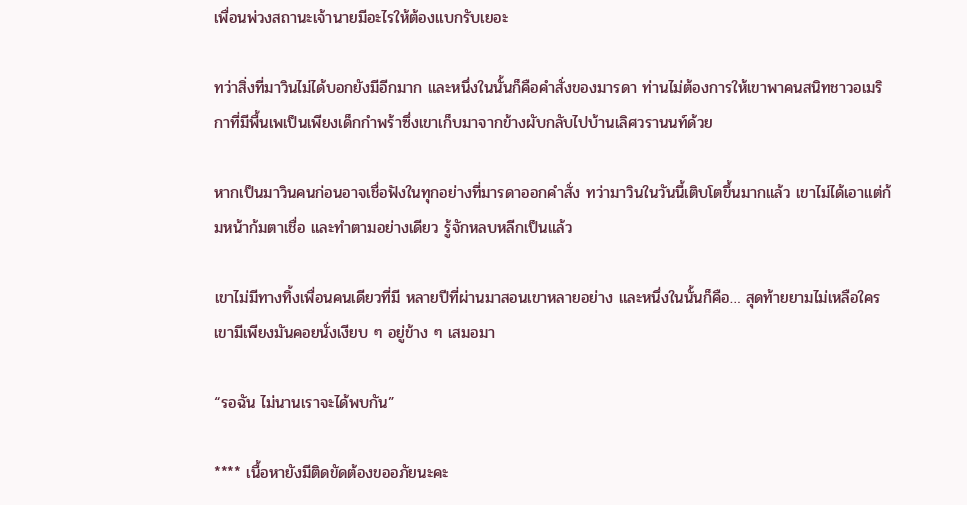เพื่อนพ่วงสถานะเจ้านายมีอะไรให้ต้องแบกรับเยอะ

ทว่าสิ่งที่มาวินไม่ได้บอกยังมีอีกมาก และหนึ่งในนั้นก็คือคำสั่งของมารดา ท่านไม่ต้องการให้เขาพาคนสนิทชาวอเมริกาที่มีพื้นเพเป็นเพียงเด็กกำพร้าซึ่งเขาเก็บมาจากข้างผับกลับไปบ้านเลิศวรานนท์ด้วย

หากเป็นมาวินคนก่อนอาจเชื่อฟังในทุกอย่างที่มารดาออกคำสั่ง ทว่ามาวินในวันนี้เติบโตขึ้นมากแล้ว เขาไม่ได้เอาแต่ก้มหน้าก้มตาเชื่อ และทำตามอย่างเดียว รู้จักหลบหลีกเป็นแล้ว

เขาไม่มีทางทิ้งเพื่อนคนเดียวที่มี หลายปีที่ผ่านมาสอนเขาหลายอย่าง และหนึ่งในนั้นก็คือ… สุดท้ายยามไม่เหลือใคร เขามีเพียงมันคอยนั่งเงียบ ๆ อยู่ข้าง ๆ เสมอมา

“รอฉัน ไม่นานเราจะได้พบกัน”

**** เนื้อหายังมีติดขัดต้องขออภัยนะคะ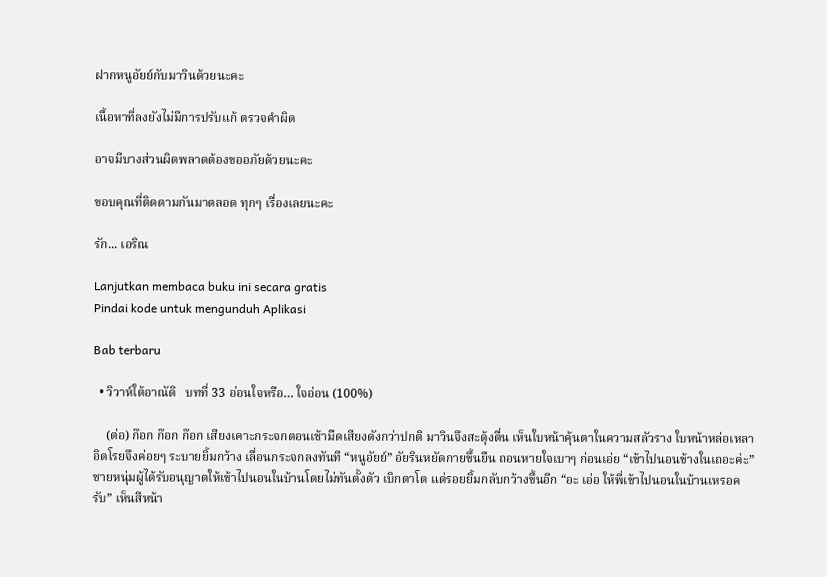ฝากหนูอัยย์กับมาวินด้วยนะคะ

เนื้อหาที่ลงยังไม่มีการปรับแก้ ตรวจคำผิด

อาจมีบางส่วนผิดพลาดต้องขออภัยด้วยนะคะ

ขอบคุณที่ติดตามกันมาตลอด ทุกๆ เรื่องเลยนะคะ

รัก... เอริณ

Lanjutkan membaca buku ini secara gratis
Pindai kode untuk mengunduh Aplikasi

Bab terbaru

  • วิวาห์ใต้อาณัติ   บทที่ 33 อ่อนใจหรือ… ใจอ่อน (100%)

    (ต่อ) ก๊อก ก๊อก ก๊อก เสียงเคาะกระจกตอนเช้ามืดเสียงดังกว่าปกติ มาวินจึงสะดุ้งตื่น เห็นใบหน้าคุ้นตาในความสลัวราง ใบหน้าหล่อเหลาอิดโรยจึงค่อยๆ ระบายยิ้มกว้าง เลื่อนกระจกลงทันที “หนูอัยย์” อัยรินหยัดกายขึ้นยืน ถอนหายใจเบาๆ ก่อนเอ่ย “เข้าไปนอนข้างในเถอะค่ะ” ชายหนุ่มผู้ได้รับอนุญาตให้เข้าไปนอนในบ้านโดยไม่ทันตั้งตัว เบิกตาโต แต่รอยยิ้มกลับกว้างขึ้นอีก “อะ เอ่อ ให้พี่เข้าไปนอนในบ้านเหรอครับ” เห็นสีหน้า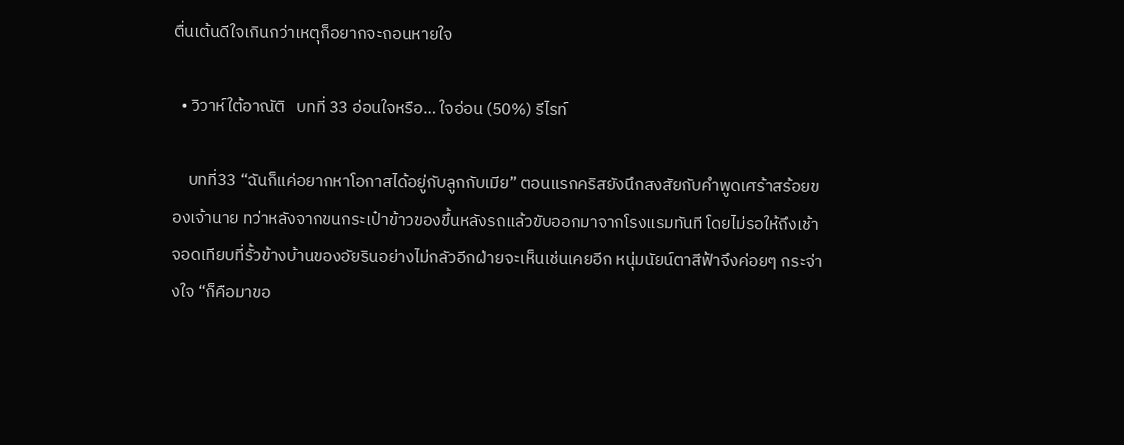ตื่นเต้นดีใจเกินกว่าเหตุก็อยากจะถอนหายใจ

  • วิวาห์ใต้อาณัติ   บทที่ 33 อ่อนใจหรือ… ใจอ่อน (50%) รีไรท์

    บทที่33 “ฉันก็แค่อยากหาโอกาสได้อยู่กับลูกกับเมีย” ตอนแรกคริสยังนึกสงสัยกับคำพูดเศร้าสร้อยของเจ้านาย ทว่าหลังจากขนกระเป๋าข้าวของขึ้นหลังรถแล้วขับออกมาจากโรงแรมทันที โดยไม่รอให้ถึงเช้า จอดเทียบที่รั้วข้างบ้านของอัยรินอย่างไม่กลัวอีกฝ่ายจะเห็นเช่นเคยอีก หนุ่มนัยน์ตาสีฟ้าจึงค่อยๆ กระจ่างใจ “ก็คือมาขอ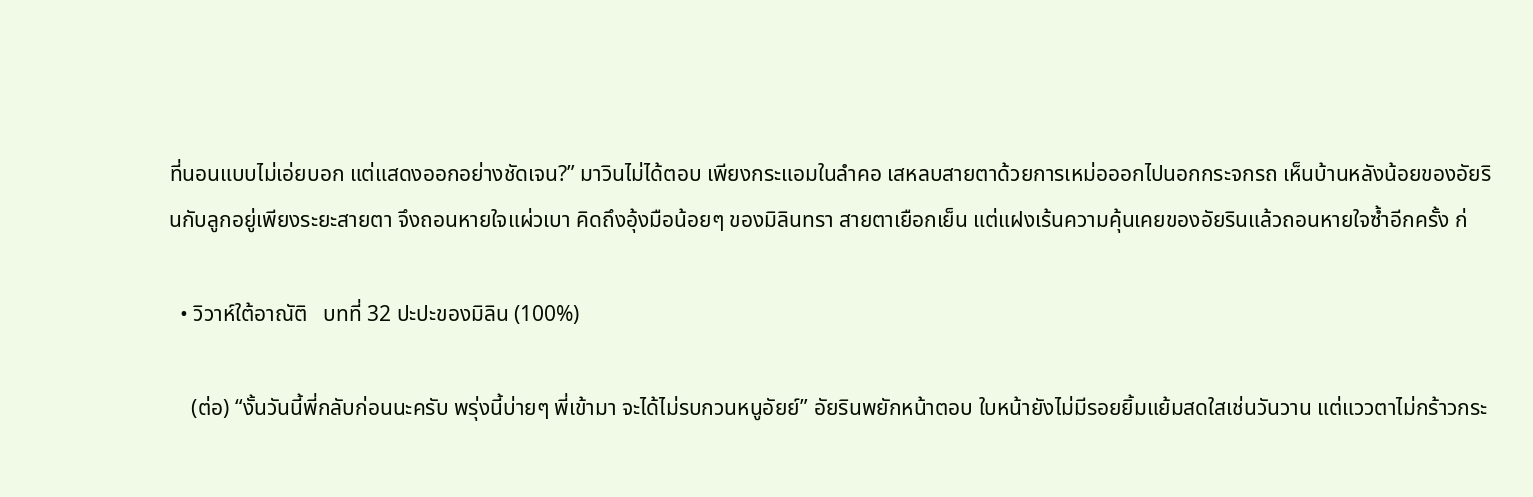ที่นอนแบบไม่เอ่ยบอก แต่แสดงออกอย่างชัดเจน?” มาวินไม่ได้ตอบ เพียงกระแอมในลำคอ เสหลบสายตาด้วยการเหม่อออกไปนอกกระจกรถ เห็นบ้านหลังน้อยของอัยรินกับลูกอยู่เพียงระยะสายตา จึงถอนหายใจแผ่วเบา คิดถึงอุ้งมือน้อยๆ ของมิลินทรา สายตาเยือกเย็น แต่แฝงเร้นความคุ้นเคยของอัยรินแล้วถอนหายใจซ้ำอีกครั้ง ก่

  • วิวาห์ใต้อาณัติ   บทที่ 32 ปะปะของมิลิน (100%)

    (ต่อ) “งั้นวันนี้พี่กลับก่อนนะครับ พรุ่งนี้บ่ายๆ พี่เข้ามา จะได้ไม่รบกวนหนูอัยย์” อัยรินพยักหน้าตอบ ใบหน้ายังไม่มีรอยยิ้มแย้มสดใสเช่นวันวาน แต่แววตาไม่กร้าวกระ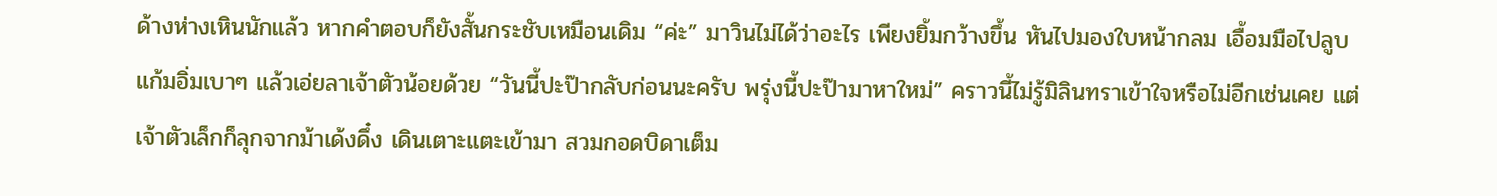ด้างห่างเหินนักแล้ว หากคำตอบก็ยังสั้นกระชับเหมือนเดิม “ค่ะ” มาวินไม่ได้ว่าอะไร เพียงยิ้มกว้างขึ้น หันไปมองใบหน้ากลม เอื้อมมือไปลูบแก้มอิ่มเบาๆ แล้วเอ่ยลาเจ้าตัวน้อยด้วย “วันนี้ปะป๊ากลับก่อนนะครับ พรุ่งนี้ปะป๊ามาหาใหม่” คราวนี้ไม่รู้มิลินทราเข้าใจหรือไม่อีกเช่นเคย แต่เจ้าตัวเล็กก็ลุกจากม้าเด้งดึ๋ง เดินเตาะแตะเข้ามา สวมกอดบิดาเต็ม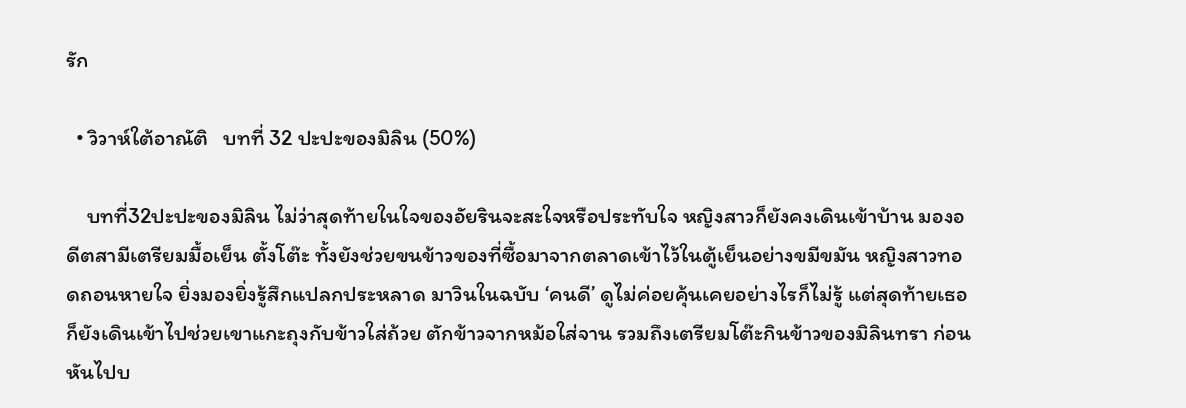รัก

  • วิวาห์ใต้อาณัติ   บทที่ 32 ปะปะของมิลิน (50%)

    บทที่32ปะปะของมิลิน ไม่ว่าสุดท้ายในใจของอัยรินจะสะใจหรือประทับใจ หญิงสาวก็ยังคงเดินเข้าบ้าน มองอดีตสามีเตรียมมื้อเย็น ตั้งโต๊ะ ทั้งยังช่วยขนข้าวของที่ซื้อมาจากตลาดเข้าไว้ในตู้เย็นอย่างขมีขมัน หญิงสาวทอดถอนหายใจ ยิ่งมองยิ่งรู้สึกแปลกประหลาด มาวินในฉบับ ‘คนดี’ ดูไม่ค่อยคุ้นเคยอย่างไรก็ไม่รู้ แต่สุดท้ายเธอก็ยังเดินเข้าไปช่วยเขาแกะถุงกับข้าวใส่ถ้วย ตักข้าวจากหม้อใส่จาน รวมถึงเตรียมโต๊ะกินข้าวของมิลินทรา ก่อนหันไปบ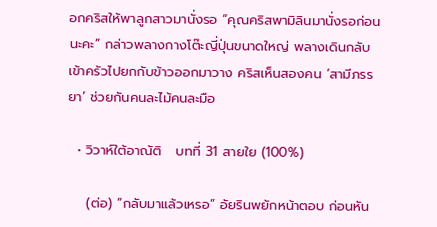อกคริสให้พาลูกสาวมานั่งรอ “คุณคริสพามิลินมานั่งรอก่อนนะคะ” กล่าวพลางกางโต๊ะญี่ปุ่นขนาดใหญ่ พลางเดินกลับเข้าครัวไปยกกับข้าวออกมาวาง คริสเห็นสองคน ‘สามีภรรยา’ ช่วยกันคนละไม้คนละมือ

  • วิวาห์ใต้อาณัติ   บทที่ 31 สายใย (100%)

    (ต่อ) “กลับมาแล้วเหรอ” อัยรินพยักหน้าตอบ ก่อนหัน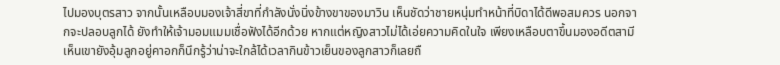ไปมองบุตรสาว จากนั้นเหลือบมองเจ้าสี่ขาที่กำลังนั่งนิ่งข้างขาของมาวิน เห็นชัดว่าชายหนุ่มทำหน้าที่บิดาได้ดีพอสมควร นอกจากจะปลอบลูกได้ ยังทำให้เจ้ามอมแมมเชื่อฟังได้อีกด้วย หากแต่หญิงสาวไม่ได้เอ่ยความคิดในใจ เพียงเหลือบตาขึ้นมองอดีตสามี เห็นเขายังอุ้มลูกอยู่คาอกก็นึกรู้ว่าน่าจะใกล้ได้เวลากินข้าวเย็นของลูกสาวก็เลยถื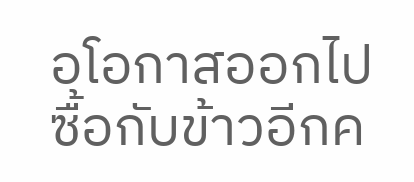อโอกาสออกไปซื้อกับข้าวอีกค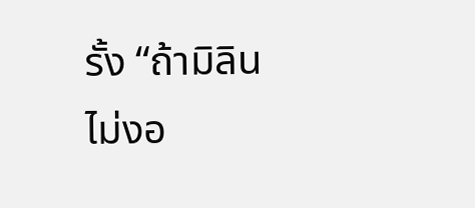รั้ง “ถ้ามิลินไม่งอ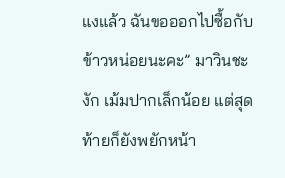แงแล้ว ฉันขอออกไปซื้อกับข้าวหน่อยนะคะ” มาวินชะงัก เม้มปากเล็กน้อย แต่สุดท้ายก็ยังพยักหน้า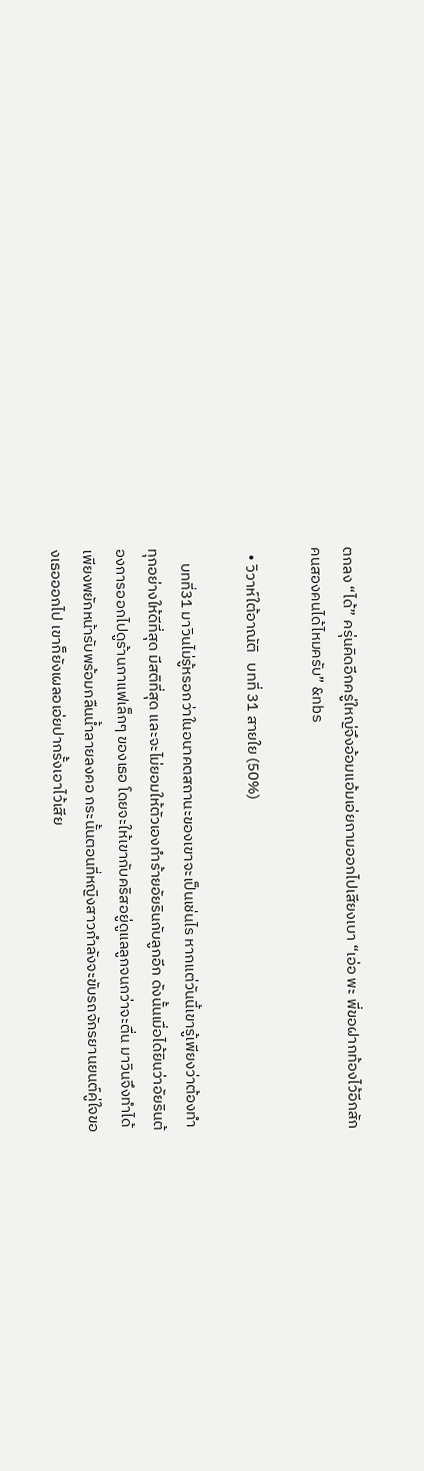ตกลง “ได้” ครุ่นคิดอีกครู่ใหญ่จึงอ้อมแอ้มเอ่ยถามออกไปเสียงเบา “เอ่อ พะ พี่ขอฝากท้องไว้อีกสักคนสองคนได้ไหมครับ” &nbs

  • วิวาห์ใต้อาณัติ   บทที่ 31 สายใย (50%)

    บทที่31 มาวินไม่รู้หรอกว่าในอนาคตสถานะของเขาจะเป็นเช่นไร หากแต่วันนี้เขารู้เพียงว่าต้องทำทุกอย่างให้ดีที่สุด มีสติที่สุด และจะไม่ยอมให้ตัวเองทำร้ายอัยรินกับลูกอีก ดังนั้นเมื่อได้ยินว่าอัยรินต้องการออกไปดูร้านกาแฟเล็กๆ ของเธอ โดยจะให้เขากับคริสอยู่ดูแลลูกจนกว่าจะตื่น มาวินจึงทำได้เพียงพยักหน้ารับพร้อมกลืนน้ำลายลงคอ กระนั้นตอนที่หญิงสาวกำลังจะขับรถจักรยานยนต์คู่ใจของเธอออกไป เขาก็ยังเผลอเอ่ยปากรั้งเอาไว้เสีย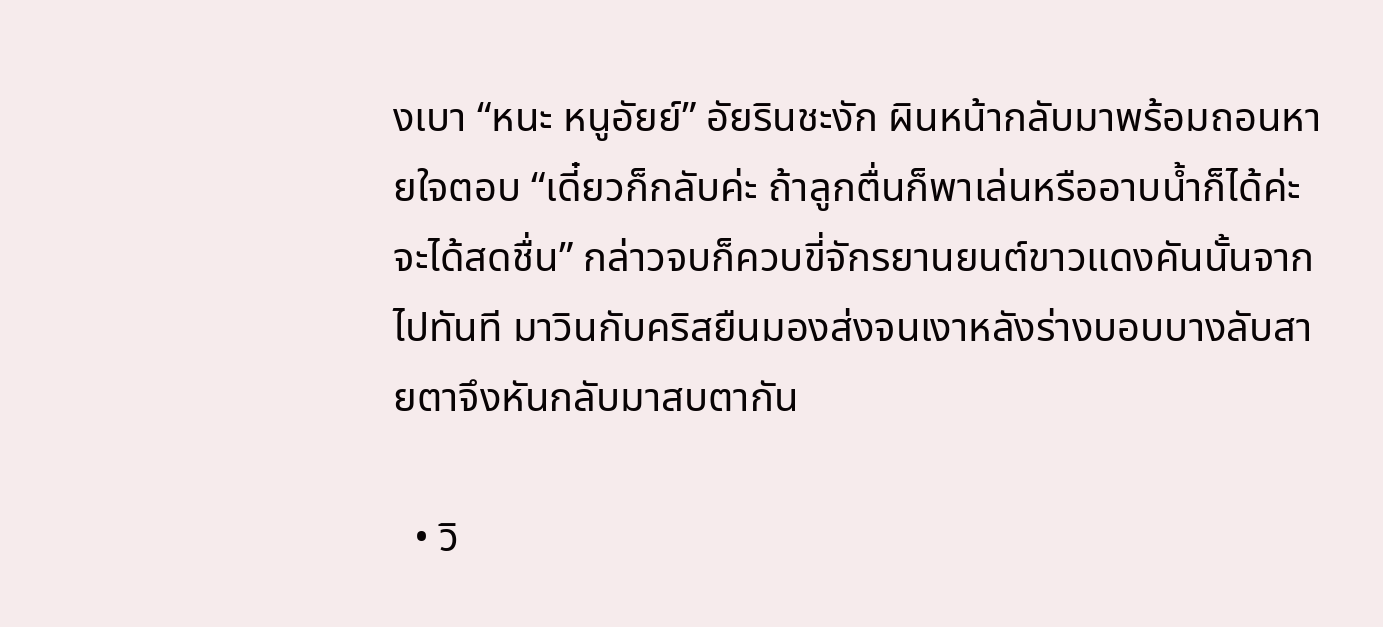งเบา “หนะ หนูอัยย์” อัยรินชะงัก ผินหน้ากลับมาพร้อมถอนหายใจตอบ “เดี๋ยวก็กลับค่ะ ถ้าลูกตื่นก็พาเล่นหรืออาบน้ำก็ได้ค่ะ จะได้สดชื่น” กล่าวจบก็ควบขี่จักรยานยนต์ขาวแดงคันนั้นจากไปทันที มาวินกับคริสยืนมองส่งจนเงาหลังร่างบอบบางลับสายตาจึงหันกลับมาสบตากัน

  • วิ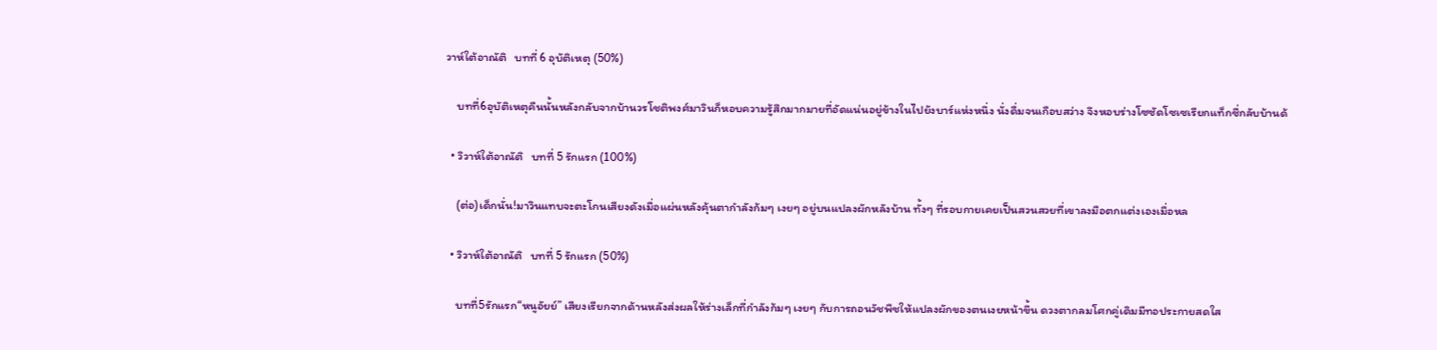วาห์ใต้อาณัติ   บทที่ 6 อุบัติเหตุ (50%)

    บทที่6อุบัติเหตุคืนนั้นหลังกลับจากบ้านวรโชติพงศ์มาวินก็หอบความรู้สึกมากมายที่อัดแน่นอยู่ข้างในไปยังบาร์แห่งหนึ่ง นั่งดื่มจนเกือบสว่าง จึงหอบร่างโซซัดโซเซเรียกแท็กซี่กลับบ้านด้

  • วิวาห์ใต้อาณัติ   บทที่ 5 รักแรก (100%)

    (ต่อ)เด็กนั่น!มาวินแทบจะตะโกนเสียงดังเมื่อแผ่นหลังคุ้นตากำลังก้มๆ เงยๆ อยู่บนแปลงผักหลังบ้าน ทั้งๆ ที่รอบกายเคยเป็นสวนสวยที่เขาลงมือตกแต่งเองเมื่อหล

  • วิวาห์ใต้อาณัติ   บทที่ 5 รักแรก (50%)

    บทที่5รักแรก“หนูอัยย์” เสียงเรียกจากด้านหลังส่งผลให้ร่างเล็กที่กำลังก้มๆ เงยๆ กับการถอนวัชพืชให้แปลงผักของตนเงยหน้าขึ้น ดวงตากลมโศกคู่เดิมมีทอประกายสดใส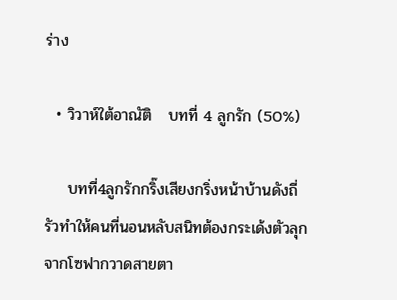ร่าง

  • วิวาห์ใต้อาณัติ   บทที่ 4 ลูกรัก (50%)

    บทที่4ลูกรักกริ๊งเสียงกริ่งหน้าบ้านดังถี่รัวทำให้คนที่นอนหลับสนิทต้องกระเด้งตัวลุกจากโซฟากวาดสายตา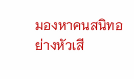มองหาคนสนิทอย่างหัวเสี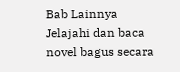Bab Lainnya
Jelajahi dan baca novel bagus secara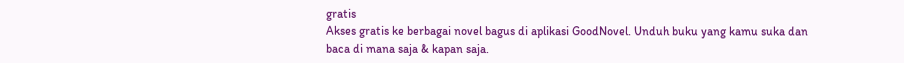gratis
Akses gratis ke berbagai novel bagus di aplikasi GoodNovel. Unduh buku yang kamu suka dan baca di mana saja & kapan saja.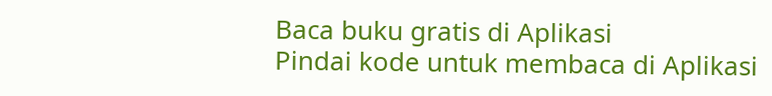Baca buku gratis di Aplikasi
Pindai kode untuk membaca di Aplikasi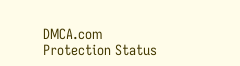DMCA.com Protection Status